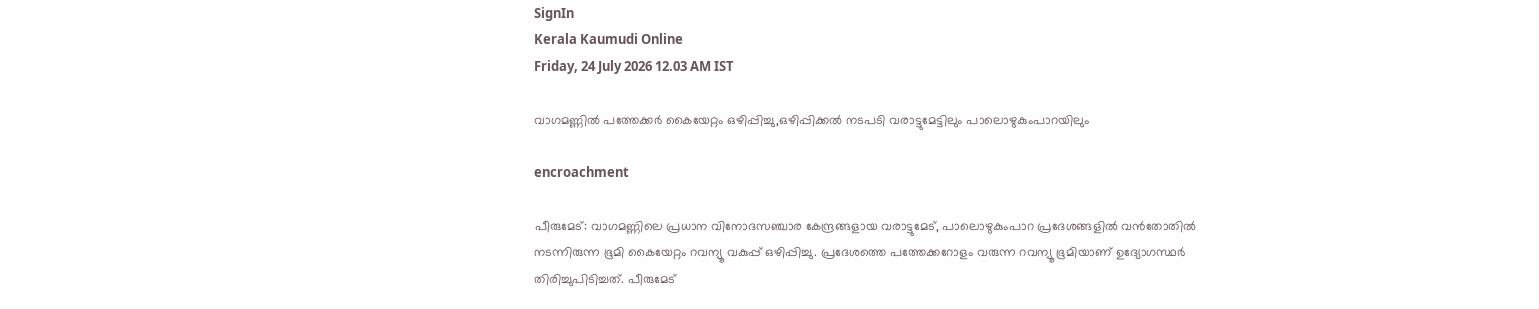SignIn
Kerala Kaumudi Online
Friday, 24 July 2026 12.03 AM IST

വാഗമണ്ണിൽ പത്തേക്ക‌ർ കൈയേറ്റം ഒഴിപ്പിച്ചു,ഒഴിപ്പിക്കൽ നടപടി വരാട്ടുമേട്ടിലും പാലൊഴുകുംപാറയിലും

encroachment

പീരുമേട്: വാഗമണ്ണിലെ പ്രധാന വിനോദസഞ്ചാര കേന്ദ്രങ്ങളായ വരാട്ടുമേട്, പാലൊഴുകുംപാറ പ്രദേശങ്ങളിൽ വൻതോതിൽ നടന്നിരുന്ന ഭൂമി കൈയേറ്റം റവന്യൂ വകുപ്പ് ഒഴിപ്പിച്ചു. പ്രദേശത്തെ പത്തേക്കറോളം വരുന്ന റവന്യൂ ഭൂമിയാണ് ഉദ്യോഗസ്ഥർ തിരിച്ചുപിടിച്ചത്. പീരുമേട്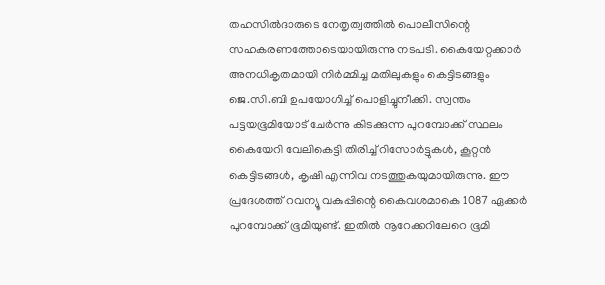തഹസിൽദാരുടെ നേതൃത്വത്തിൽ പൊലീസിന്റെ സഹകരണത്തോടെയായിരുന്നു നടപടി. കൈയേറ്റക്കാർ അനധികൃതമായി നിർമ്മിച്ച മതിലുകളും കെട്ടിടങ്ങളും ജെ.സി.ബി ഉപയോഗിച്ച് പൊളിച്ചുനീക്കി. സ്വന്തം പട്ടയഭൂമിയോട് ചേർന്നു കിടക്കുന്ന പുറമ്പോക്ക് സ്ഥലം കൈയേറി വേലികെട്ടി തിരിച്ച് റിസോർട്ടുകൾ, കൂറ്റൻ കെട്ടിടങ്ങൾ, കൃഷി എന്നിവ നടത്തുകയുമായിരുന്നു. ഈ പ്രദേശത്ത് റവന്യൂ വകുപ്പിന്റെ കൈവശമാകെ 1087 ഏക്കർ പുറമ്പോക്ക് ഭൂമിയുണ്ട്. ഇതിൽ നൂറേക്കറിലേറെ ഭൂമി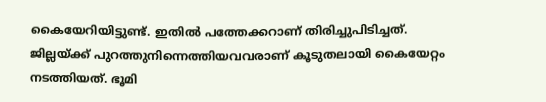കൈയേറിയിട്ടുണ്ട്. ഇതിൽ പത്തേക്കറാണ് തിരിച്ചുപിടിച്ചത്. ജില്ലയ്ക്ക് പുറത്തുനിന്നെത്തിയവവരാണ് കൂടുതലായി കൈയേറ്റം നടത്തിയത്. ഭൂമി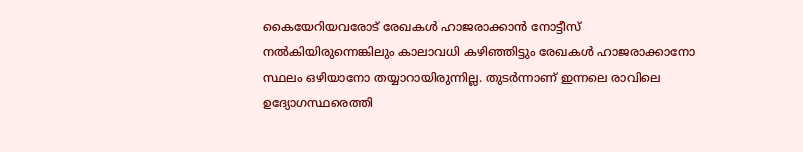കൈയേറിയവരോട് രേഖകൾ ഹാജരാക്കാൻ നോട്ടീസ് നൽകിയിരുന്നെങ്കിലും കാലാവധി കഴിഞ്ഞിട്ടും രേഖകൾ ഹാജരാക്കാനോ സ്ഥലം ഒഴിയാനോ തയ്യാറായിരുന്നില്ല. തുടർന്നാണ് ഇന്നലെ രാവിലെ ഉദ്യോഗസ്ഥരെത്തി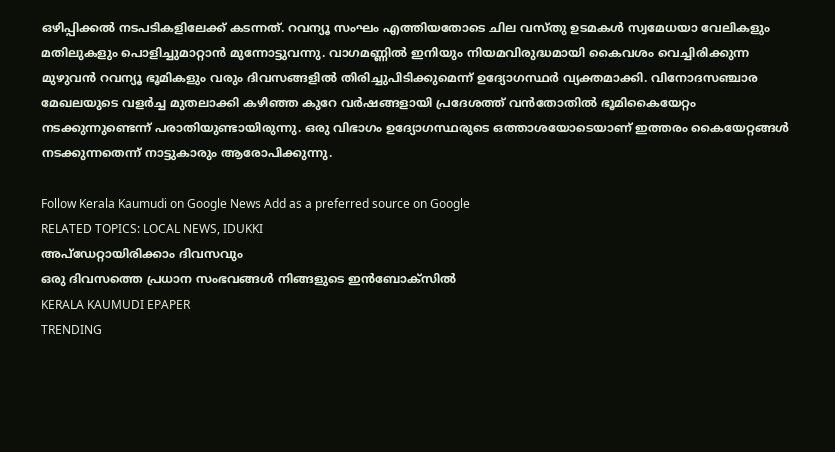ഒഴിപ്പിക്കൽ നടപടികളിലേക്ക് കടന്നത്. റവന്യൂ സംഘം എത്തിയതോടെ ചില വസ്തു ഉടമകൾ സ്വമേധയാ വേലികളും മതിലുകളും പൊളിച്ചുമാറ്റാൻ മുന്നോട്ടുവന്നു. വാഗമണ്ണിൽ ഇനിയും നിയമവിരുദ്ധമായി കൈവശം വെച്ചിരിക്കുന്ന മുഴുവൻ റവന്യൂ ഭൂമികളും വരും ദിവസങ്ങളിൽ തിരിച്ചുപിടിക്കുമെന്ന് ഉദ്യോഗസ്ഥർ വ്യക്തമാക്കി. വിനോദസഞ്ചാര മേഖലയുടെ വളർച്ച മുതലാക്കി കഴിഞ്ഞ കുറേ വർഷങ്ങളായി പ്രദേശത്ത് വൻതോതിൽ ഭൂമികൈയേറ്റം നടക്കുന്നുണ്ടെന്ന് പരാതിയുണ്ടായിരുന്നു. ഒരു വിഭാഗം ഉദ്യോഗസ്ഥരുടെ ഒത്താശയോടെയാണ് ഇത്തരം കൈയേറ്റങ്ങൾ നടക്കുന്നതെന്ന് നാട്ടുകാരും ആരോപിക്കുന്നു.

Follow Kerala Kaumudi on Google News Add as a preferred source on Google
RELATED TOPICS: LOCAL NEWS, IDUKKI
അപ്ഡേറ്റായിരിക്കാം ദിവസവും
ഒരു ദിവസത്തെ പ്രധാന സംഭവങ്ങൾ നിങ്ങളുടെ ഇൻബോക്സിൽ
KERALA KAUMUDI EPAPER
TRENDING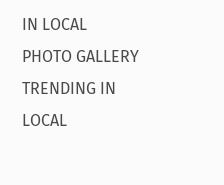IN LOCAL
PHOTO GALLERY
TRENDING IN LOCAL